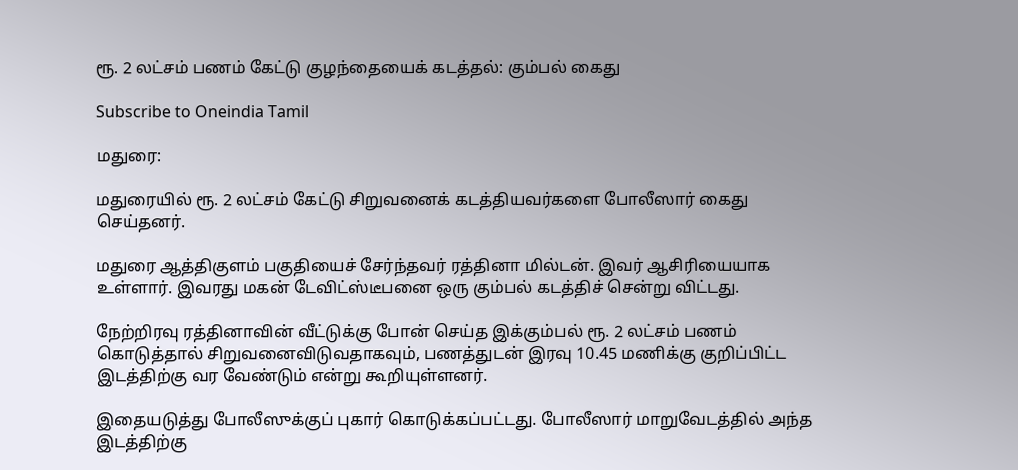ரூ. 2 லட்சம் பணம் கேட்டு குழந்தையைக் கடத்தல்: கும்பல் கைது

Subscribe to Oneindia Tamil

மதுரை:

மதுரையில் ரூ. 2 லட்சம் கேட்டு சிறுவனைக் கடத்தியவர்களை போலீஸார் கைது செய்தனர்.

மதுரை ஆத்திகுளம் பகுதியைச் சேர்ந்தவர் ரத்தினா மில்டன். இவர் ஆசிரியையாக உள்ளார். இவரது மகன் டேவிட்ஸ்டீபனை ஒரு கும்பல் கடத்திச் சென்று விட்டது.

நேற்றிரவு ரத்தினாவின் வீட்டுக்கு போன் செய்த இக்கும்பல் ரூ. 2 லட்சம் பணம் கொடுத்தால் சிறுவனைவிடுவதாகவும், பணத்துடன் இரவு 10.45 மணிக்கு குறிப்பிட்ட இடத்திற்கு வர வேண்டும் என்று கூறியுள்ளனர்.

இதையடுத்து போலீஸுக்குப் புகார் கொடுக்கப்பட்டது. போலீஸார் மாறுவேடத்தில் அந்த இடத்திற்கு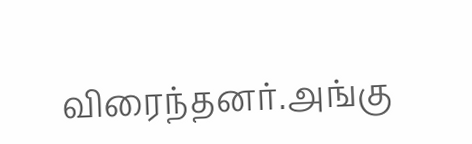விரைந்தனர்.அங்கு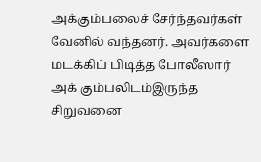அக்கும்பலைச் சேர்ந்தவர்கள் வேனில் வந்தனர். அவர்களை மடக்கிப் பிடித்த போலீஸார் அக் கும்பலிடம்இருந்த சிறுவனை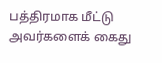பத்திரமாக மீட்டு அவர்களைக் கைது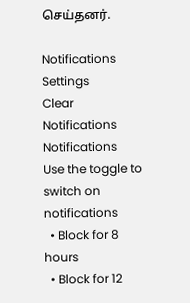செய்தனர்.

Notifications
Settings
Clear Notifications
Notifications
Use the toggle to switch on notifications
  • Block for 8 hours
  • Block for 12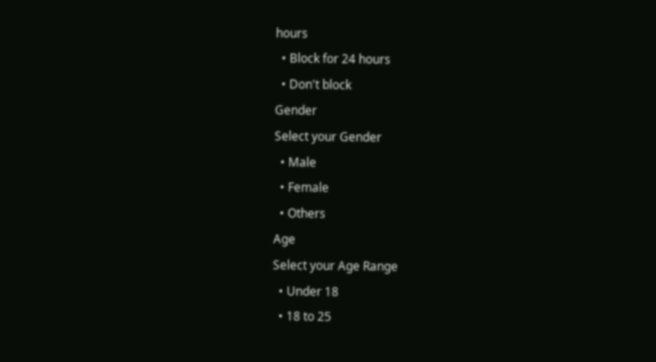hours
  • Block for 24 hours
  • Don't block
Gender
Select your Gender
  • Male
  • Female
  • Others
Age
Select your Age Range
  • Under 18
  • 18 to 25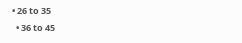• 26 to 35
  • 36 to 45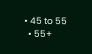• 45 to 55
  • 55+